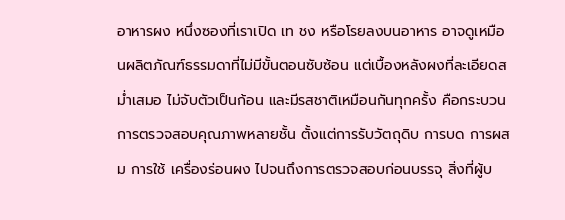อาหารผง หนึ่งซองที่เราเปิด เท ชง หรือโรยลงบนอาหาร อาจดูเหมือนผลิตภัณฑ์ธรรมดาที่ไม่มีขั้นตอนซับซ้อน แต่เบื้องหลังผงที่ละเอียดสม่ำเสมอ ไม่จับตัวเป็นก้อน และมีรสชาติเหมือนกันทุกครั้ง คือกระบวนการตรวจสอบคุณภาพหลายชั้น ตั้งแต่การรับวัตถุดิบ การบด การผสม การใช้ เครื่องร่อนผง ไปจนถึงการตรวจสอบก่อนบรรจุ สิ่งที่ผู้บ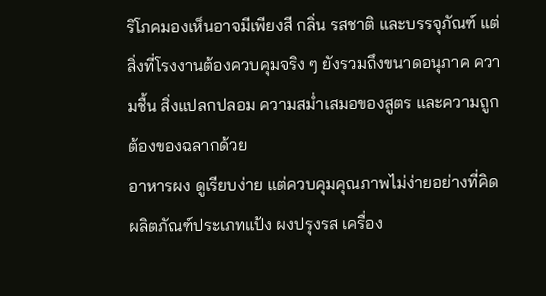ริโภคมองเห็นอาจมีเพียงสี กลิ่น รสชาติ และบรรจุภัณฑ์ แต่สิ่งที่โรงงานต้องควบคุมจริง ๆ ยังรวมถึงขนาดอนุภาค ความชื้น สิ่งแปลกปลอม ความสม่ำเสมอของสูตร และความถูกต้องของฉลากด้วย
อาหารผง ดูเรียบง่าย แต่ควบคุมคุณภาพไม่ง่ายอย่างที่คิด
ผลิตภัณฑ์ประเภทแป้ง ผงปรุงรส เครื่อง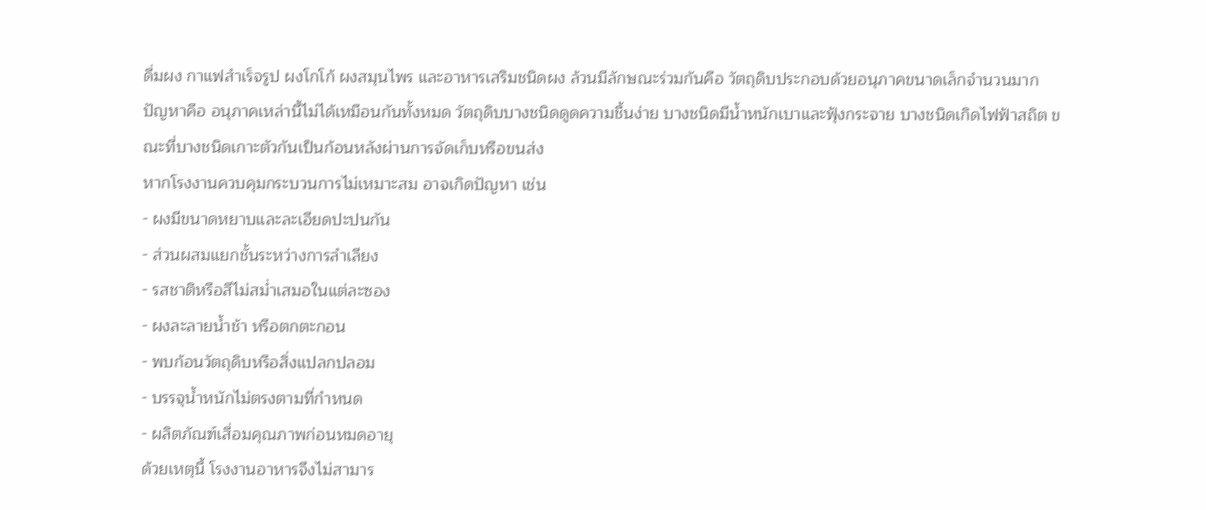ดื่มผง กาแฟสำเร็จรูป ผงโกโก้ ผงสมุนไพร และอาหารเสริมชนิดผง ล้วนมีลักษณะร่วมกันคือ วัตถุดิบประกอบด้วยอนุภาคขนาดเล็กจำนวนมาก
ปัญหาคือ อนุภาคเหล่านี้ไม่ได้เหมือนกันทั้งหมด วัตถุดิบบางชนิดดูดความชื้นง่าย บางชนิดมีน้ำหนักเบาและฟุ้งกระจาย บางชนิดเกิดไฟฟ้าสถิต ขณะที่บางชนิดเกาะตัวกันเป็นก้อนหลังผ่านการจัดเก็บหรือขนส่ง
หากโรงงานควบคุมกระบวนการไม่เหมาะสม อาจเกิดปัญหา เช่น
- ผงมีขนาดหยาบและละเอียดปะปนกัน
- ส่วนผสมแยกชั้นระหว่างการลำเลียง
- รสชาติหรือสีไม่สม่ำเสมอในแต่ละซอง
- ผงละลายน้ำช้า หรือตกตะกอน
- พบก้อนวัตถุดิบหรือสิ่งแปลกปลอม
- บรรจุน้ำหนักไม่ตรงตามที่กำหนด
- ผลิตภัณฑ์เสื่อมคุณภาพก่อนหมดอายุ
ด้วยเหตุนี้ โรงงานอาหารจึงไม่สามาร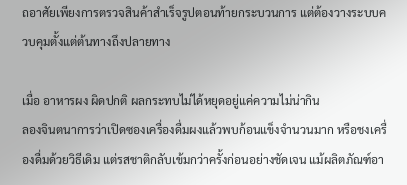ถอาศัยเพียงการตรวจสินค้าสำเร็จรูปตอนท้ายกระบวนการ แต่ต้องวางระบบควบคุมตั้งแต่ต้นทางถึงปลายทาง

เมื่อ อาหารผง ผิดปกติ ผลกระทบไม่ได้หยุดอยู่แค่ความไม่น่ากิน
ลองจินตนาการว่าเปิดซองเครื่องดื่มผงแล้วพบก้อนแข็งจำนวนมาก หรือชงเครื่องดื่มด้วยวิธีเดิม แต่รสชาติกลับเข้มกว่าครั้งก่อนอย่างชัดเจน แม้ผลิตภัณฑ์อา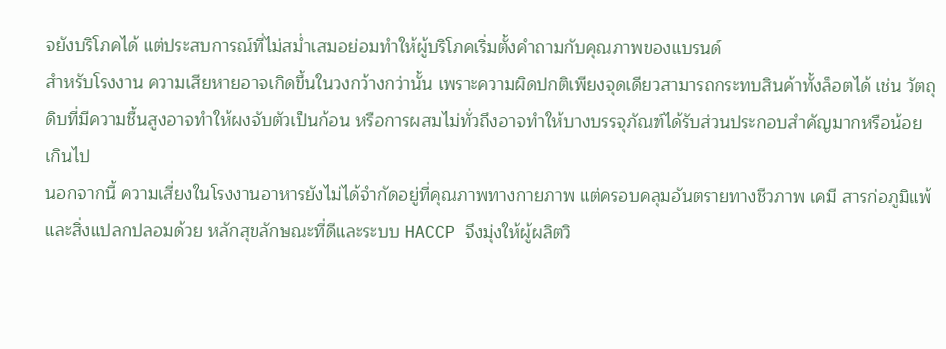จยังบริโภคได้ แต่ประสบการณ์ที่ไม่สม่ำเสมอย่อมทำให้ผู้บริโภคเริ่มตั้งคำถามกับคุณภาพของแบรนด์
สำหรับโรงงาน ความเสียหายอาจเกิดขึ้นในวงกว้างกว่านั้น เพราะความผิดปกติเพียงจุดเดียวสามารถกระทบสินค้าทั้งล็อตได้ เช่น วัตถุดิบที่มีความชื้นสูงอาจทำให้ผงจับตัวเป็นก้อน หรือการผสมไม่ทั่วถึงอาจทำให้บางบรรจุภัณฑ์ได้รับส่วนประกอบสำคัญมากหรือน้อยเกินไป
นอกจากนี้ ความเสี่ยงในโรงงานอาหารยังไม่ได้จำกัดอยู่ที่คุณภาพทางกายภาพ แต่ครอบคลุมอันตรายทางชีวภาพ เคมี สารก่อภูมิแพ้ และสิ่งแปลกปลอมด้วย หลักสุขลักษณะที่ดีและระบบ HACCP จึงมุ่งให้ผู้ผลิตวิ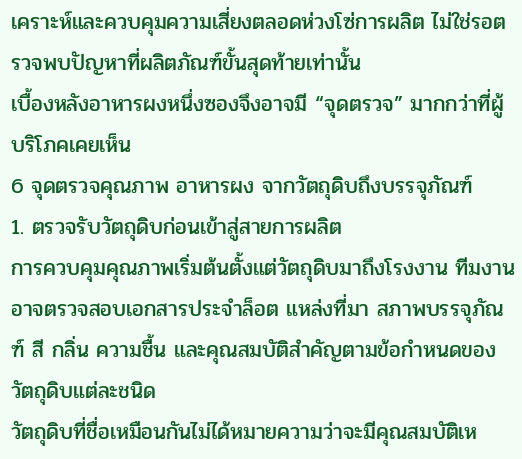เคราะห์และควบคุมความเสี่ยงตลอดห่วงโซ่การผลิต ไม่ใช่รอตรวจพบปัญหาที่ผลิตภัณฑ์ขั้นสุดท้ายเท่านั้น
เบื้องหลังอาหารผงหนึ่งซองจึงอาจมี “จุดตรวจ” มากกว่าที่ผู้บริโภคเคยเห็น
6 จุดตรวจคุณภาพ อาหารผง จากวัตถุดิบถึงบรรจุภัณฑ์
1. ตรวจรับวัตถุดิบก่อนเข้าสู่สายการผลิต
การควบคุมคุณภาพเริ่มต้นตั้งแต่วัตถุดิบมาถึงโรงงาน ทีมงานอาจตรวจสอบเอกสารประจำล็อต แหล่งที่มา สภาพบรรจุภัณฑ์ สี กลิ่น ความชื้น และคุณสมบัติสำคัญตามข้อกำหนดของวัตถุดิบแต่ละชนิด
วัตถุดิบที่ชื่อเหมือนกันไม่ได้หมายความว่าจะมีคุณสมบัติเห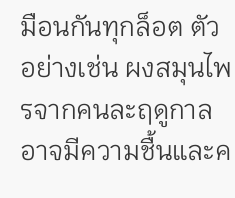มือนกันทุกล็อต ตัวอย่างเช่น ผงสมุนไพรจากคนละฤดูกาลอาจมีความชื้นและค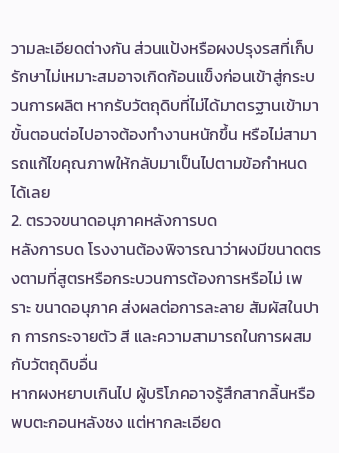วามละเอียดต่างกัน ส่วนแป้งหรือผงปรุงรสที่เก็บรักษาไม่เหมาะสมอาจเกิดก้อนแข็งก่อนเข้าสู่กระบวนการผลิต หากรับวัตถุดิบที่ไม่ได้มาตรฐานเข้ามา ขั้นตอนต่อไปอาจต้องทำงานหนักขึ้น หรือไม่สามารถแก้ไขคุณภาพให้กลับมาเป็นไปตามข้อกำหนดได้เลย
2. ตรวจขนาดอนุภาคหลังการบด
หลังการบด โรงงานต้องพิจารณาว่าผงมีขนาดตรงตามที่สูตรหรือกระบวนการต้องการหรือไม่ เพราะ ขนาดอนุภาค ส่งผลต่อการละลาย สัมผัสในปาก การกระจายตัว สี และความสามารถในการผสมกับวัตถุดิบอื่น
หากผงหยาบเกินไป ผู้บริโภคอาจรู้สึกสากลิ้นหรือพบตะกอนหลังชง แต่หากละเอียด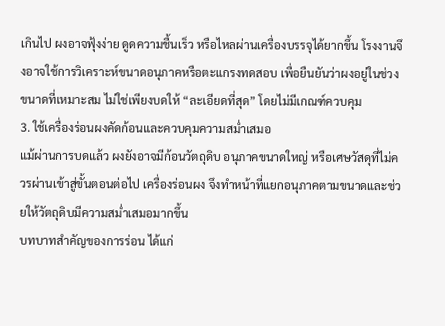เกินไป ผงอาจฟุ้งง่าย ดูดความชื้นเร็ว หรือไหลผ่านเครื่องบรรจุได้ยากขึ้น โรงงานจึงอาจใช้การวิเคราะห์ขนาดอนุภาคหรือตะแกรงทดสอบ เพื่อยืนยันว่าผงอยู่ในช่วงขนาดที่เหมาะสม ไม่ใช่เพียงบดให้ “ละเอียดที่สุด” โดยไม่มีเกณฑ์ควบคุม
3. ใช้เครื่องร่อนผงคัดก้อนและควบคุมความสม่ำเสมอ
แม้ผ่านการบดแล้ว ผงยังอาจมีก้อนวัตถุดิบ อนุภาคขนาดใหญ่ หรือเศษวัสดุที่ไม่ควรผ่านเข้าสู่ขั้นตอนต่อไป เครื่องร่อนผง จึงทำหน้าที่แยกอนุภาคตามขนาดและช่วยให้วัตถุดิบมีความสม่ำเสมอมากขึ้น
บทบาทสำคัญของการร่อน ได้แก่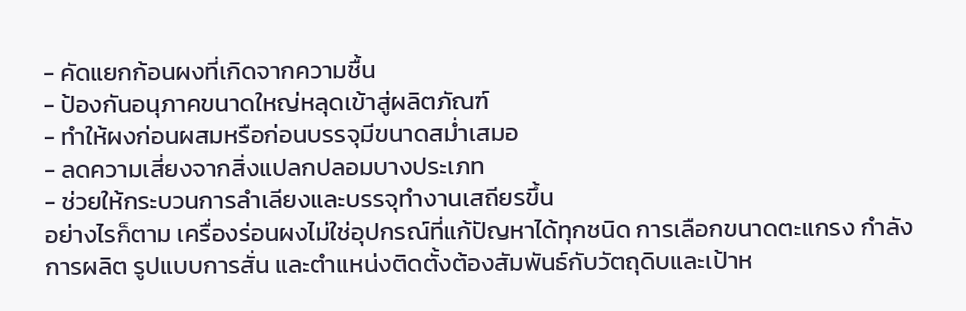- คัดแยกก้อนผงที่เกิดจากความชื้น
- ป้องกันอนุภาคขนาดใหญ่หลุดเข้าสู่ผลิตภัณฑ์
- ทำให้ผงก่อนผสมหรือก่อนบรรจุมีขนาดสม่ำเสมอ
- ลดความเสี่ยงจากสิ่งแปลกปลอมบางประเภท
- ช่วยให้กระบวนการลำเลียงและบรรจุทำงานเสถียรขึ้น
อย่างไรก็ตาม เครื่องร่อนผงไม่ใช่อุปกรณ์ที่แก้ปัญหาได้ทุกชนิด การเลือกขนาดตะแกรง กำลังการผลิต รูปแบบการสั่น และตำแหน่งติดตั้งต้องสัมพันธ์กับวัตถุดิบและเป้าห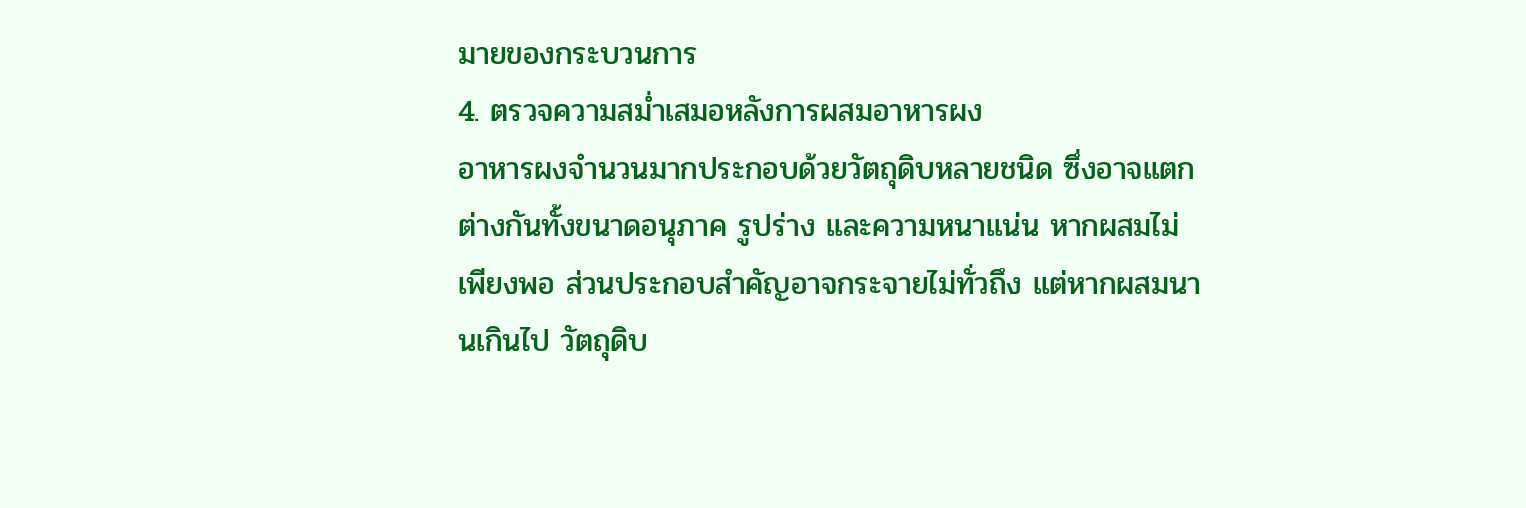มายของกระบวนการ
4. ตรวจความสม่ำเสมอหลังการผสมอาหารผง
อาหารผงจำนวนมากประกอบด้วยวัตถุดิบหลายชนิด ซึ่งอาจแตกต่างกันทั้งขนาดอนุภาค รูปร่าง และความหนาแน่น หากผสมไม่เพียงพอ ส่วนประกอบสำคัญอาจกระจายไม่ทั่วถึง แต่หากผสมนานเกินไป วัตถุดิบ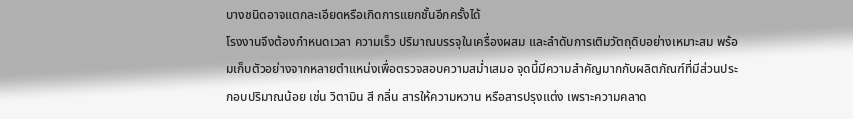บางชนิดอาจแตกละเอียดหรือเกิดการแยกชั้นอีกครั้งได้
โรงงานจึงต้องกำหนดเวลา ความเร็ว ปริมาณบรรจุในเครื่องผสม และลำดับการเติมวัตถุดิบอย่างเหมาะสม พร้อมเก็บตัวอย่างจากหลายตำแหน่งเพื่อตรวจสอบความสม่ำเสมอ จุดนี้มีความสำคัญมากกับผลิตภัณฑ์ที่มีส่วนประกอบปริมาณน้อย เช่น วิตามิน สี กลิ่น สารให้ความหวาน หรือสารปรุงแต่ง เพราะความคลาด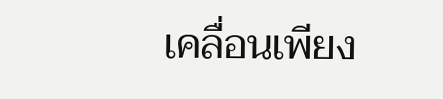เคลื่อนเพียง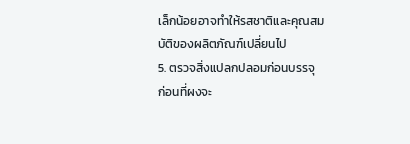เล็กน้อยอาจทำให้รสชาติและคุณสมบัติของผลิตภัณฑ์เปลี่ยนไป
5. ตรวจสิ่งแปลกปลอมก่อนบรรจุ
ก่อนที่ผงจะ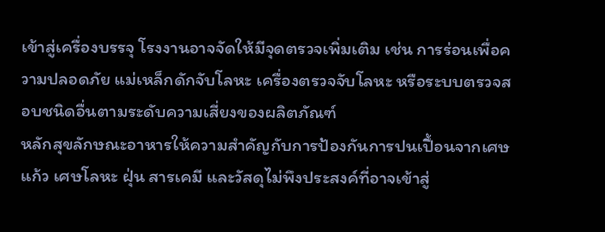เข้าสู่เครื่องบรรจุ โรงงานอาจจัดให้มีจุดตรวจเพิ่มเติม เช่น การร่อนเพื่อความปลอดภัย แม่เหล็กดักจับโลหะ เครื่องตรวจจับโลหะ หรือระบบตรวจสอบชนิดอื่นตามระดับความเสี่ยงของผลิตภัณฑ์
หลักสุขลักษณะอาหารให้ความสำคัญกับการป้องกันการปนเปื้อนจากเศษแก้ว เศษโลหะ ฝุ่น สารเคมี และวัสดุไม่พึงประสงค์ที่อาจเข้าสู่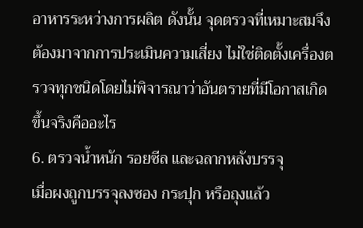อาหารระหว่างการผลิต ดังนั้น จุดตรวจที่เหมาะสมจึงต้องมาจากการประเมินความเสี่ยง ไม่ใช่ติดตั้งเครื่องตรวจทุกชนิดโดยไม่พิจารณาว่าอันตรายที่มีโอกาสเกิดขึ้นจริงคืออะไร
6. ตรวจน้ำหนัก รอยซีล และฉลากหลังบรรจุ
เมื่อผงถูกบรรจุลงซอง กระปุก หรือถุงแล้ว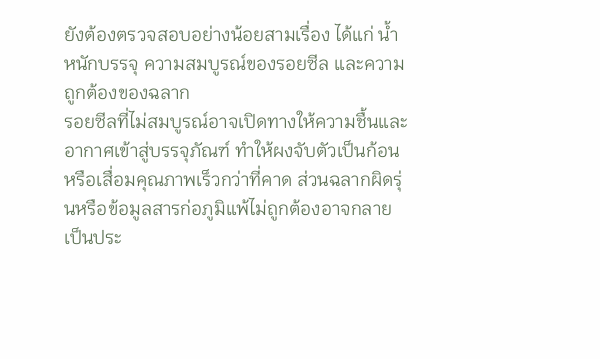ยังต้องตรวจสอบอย่างน้อยสามเรื่อง ได้แก่ น้ำหนักบรรจุ ความสมบูรณ์ของรอยซีล และความถูกต้องของฉลาก
รอยซีลที่ไม่สมบูรณ์อาจเปิดทางให้ความชื้นและอากาศเข้าสู่บรรจุภัณฑ์ ทำให้ผงจับตัวเป็นก้อนหรือเสื่อมคุณภาพเร็วกว่าที่คาด ส่วนฉลากผิดรุ่นหรือข้อมูลสารก่อภูมิแพ้ไม่ถูกต้องอาจกลายเป็นประ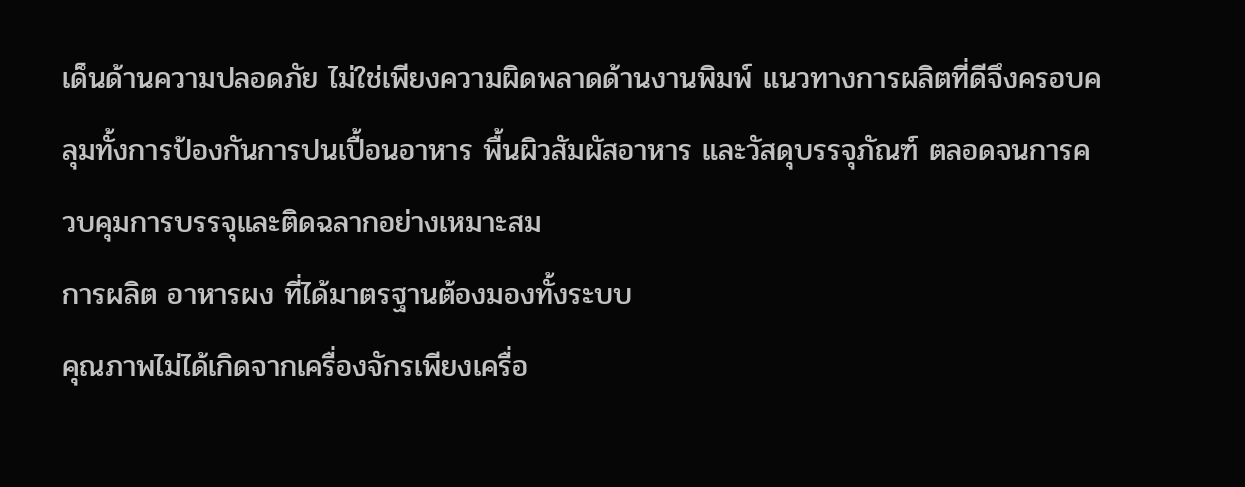เด็นด้านความปลอดภัย ไม่ใช่เพียงความผิดพลาดด้านงานพิมพ์ แนวทางการผลิตที่ดีจึงครอบคลุมทั้งการป้องกันการปนเปื้อนอาหาร พื้นผิวสัมผัสอาหาร และวัสดุบรรจุภัณฑ์ ตลอดจนการควบคุมการบรรจุและติดฉลากอย่างเหมาะสม
การผลิต อาหารผง ที่ได้มาตรฐานต้องมองทั้งระบบ
คุณภาพไม่ได้เกิดจากเครื่องจักรเพียงเครื่อ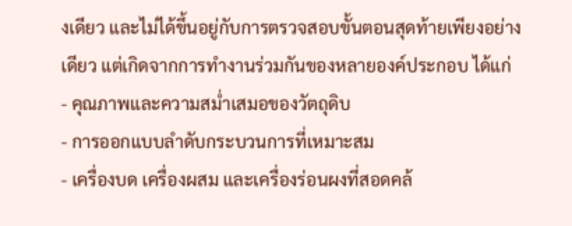งเดียว และไม่ได้ขึ้นอยู่กับการตรวจสอบขั้นตอนสุดท้ายเพียงอย่างเดียว แต่เกิดจากการทำงานร่วมกันของหลายองค์ประกอบ ได้แก่
- คุณภาพและความสม่ำเสมอของวัตถุดิบ
- การออกแบบลำดับกระบวนการที่เหมาะสม
- เครื่องบด เครื่องผสม และเครื่องร่อนผงที่สอดคล้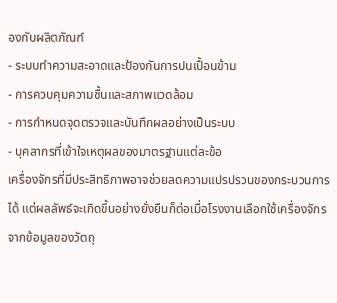องกับผลิตภัณฑ์
- ระบบทำความสะอาดและป้องกันการปนเปื้อนข้าม
- การควบคุมความชื้นและสภาพแวดล้อม
- การกำหนดจุดตรวจและบันทึกผลอย่างเป็นระบบ
- บุคลากรที่เข้าใจเหตุผลของมาตรฐานแต่ละข้อ
เครื่องจักรที่มีประสิทธิภาพอาจช่วยลดความแปรปรวนของกระบวนการได้ แต่ผลลัพธ์จะเกิดขึ้นอย่างยั่งยืนก็ต่อเมื่อโรงงานเลือกใช้เครื่องจักรจากข้อมูลของวัตถุ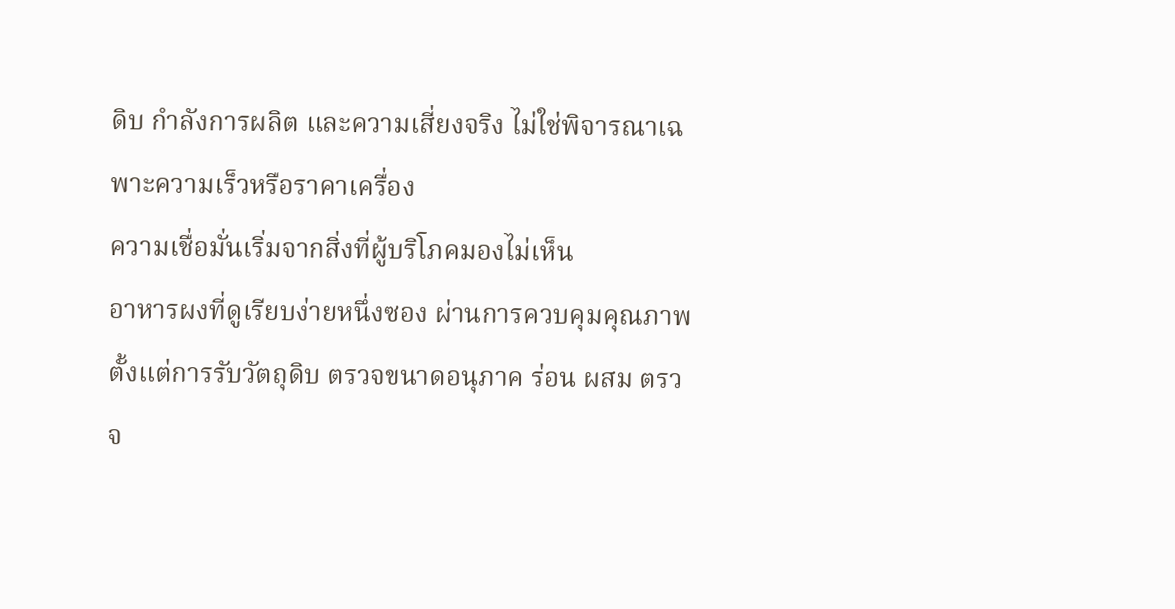ดิบ กำลังการผลิต และความเสี่ยงจริง ไม่ใช่พิจารณาเฉพาะความเร็วหรือราคาเครื่อง
ความเชื่อมั่นเริ่มจากสิ่งที่ผู้บริโภคมองไม่เห็น
อาหารผงที่ดูเรียบง่ายหนึ่งซอง ผ่านการควบคุมคุณภาพตั้งแต่การรับวัตถุดิบ ตรวจขนาดอนุภาค ร่อน ผสม ตรวจ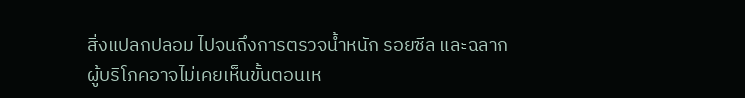สิ่งแปลกปลอม ไปจนถึงการตรวจน้ำหนัก รอยซีล และฉลาก
ผู้บริโภคอาจไม่เคยเห็นขั้นตอนเห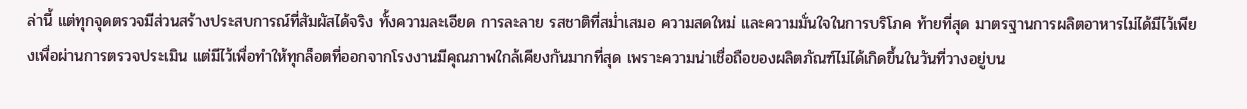ล่านี้ แต่ทุกจุดตรวจมีส่วนสร้างประสบการณ์ที่สัมผัสได้จริง ทั้งความละเอียด การละลาย รสชาติที่สม่ำเสมอ ความสดใหม่ และความมั่นใจในการบริโภค ท้ายที่สุด มาตรฐานการผลิตอาหารไม่ได้มีไว้เพียงเพื่อผ่านการตรวจประเมิน แต่มีไว้เพื่อทำให้ทุกล็อตที่ออกจากโรงงานมีคุณภาพใกล้เคียงกันมากที่สุด เพราะความน่าเชื่อถือของผลิตภัณฑ์ไม่ได้เกิดขึ้นในวันที่วางอยู่บน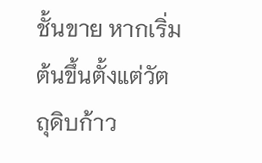ชั้นขาย หากเริ่มต้นขึ้นตั้งแต่วัตถุดิบก้าว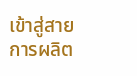เข้าสู่สายการผลิต